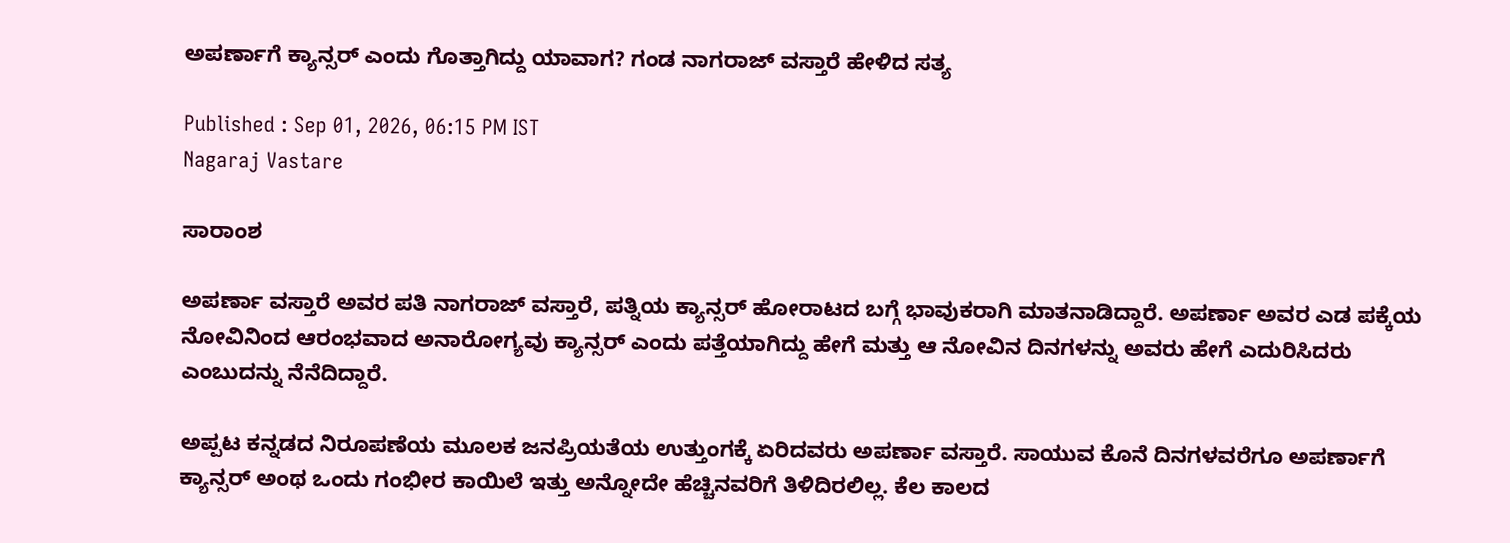ಅಪರ್ಣಾಗೆ ಕ್ಯಾನ್ಸರ್‌ ಎಂದು ಗೊತ್ತಾಗಿದ್ದು ಯಾವಾಗ? ಗಂಡ ನಾಗರಾಜ್‌ ವಸ್ತಾರೆ ಹೇಳಿದ ಸತ್ಯ

Published : Sep 01, 2026, 06:15 PM IST
Nagaraj Vastare

ಸಾರಾಂಶ

ಅಪರ್ಣಾ ವಸ್ತಾರೆ ಅವರ ಪತಿ ನಾಗರಾಜ್ ವಸ್ತಾರೆ, ಪತ್ನಿಯ ಕ್ಯಾನ್ಸರ್ ಹೋರಾಟದ ಬಗ್ಗೆ ಭಾವುಕರಾಗಿ ಮಾತನಾಡಿದ್ದಾರೆ. ಅಪರ್ಣಾ ಅವರ ಎಡ ಪಕ್ಕೆಯ ನೋವಿನಿಂದ ಆರಂಭವಾದ ಅನಾರೋಗ್ಯವು ಕ್ಯಾನ್ಸರ್ ಎಂದು ಪತ್ತೆಯಾಗಿದ್ದು ಹೇಗೆ ಮತ್ತು ಆ ನೋವಿನ ದಿನಗಳನ್ನು ಅವರು ಹೇಗೆ ಎದುರಿಸಿದರು ಎಂಬುದನ್ನು ನೆನೆದಿದ್ದಾರೆ.

ಅಪ್ಪಟ ಕನ್ನಡದ ನಿರೂಪಣೆಯ ಮೂಲಕ ಜನಪ್ರಿಯತೆಯ ಉತ್ತುಂಗಕ್ಕೆ ಏರಿದವರು ಅಪರ್ಣಾ ವಸ್ತಾರೆ. ಸಾಯುವ ಕೊನೆ ದಿನಗಳವರೆಗೂ ಅಪರ್ಣಾಗೆ ಕ್ಯಾನ್ಸರ್‌ ಅಂಥ ಒಂದು ಗಂಭೀರ ಕಾಯಿಲೆ ಇತ್ತು ಅನ್ನೋದೇ ಹೆಚ್ಚಿನವರಿಗೆ ತಿಳಿದಿರಲಿಲ್ಲ. ಕೆಲ ಕಾಲದ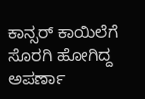ಕಾನ್ಸರ್‌ ಕಾಯಿಲೆಗೆ ಸೊರಗಿ ಹೋಗಿದ್ದ ಅಪರ್ಣಾ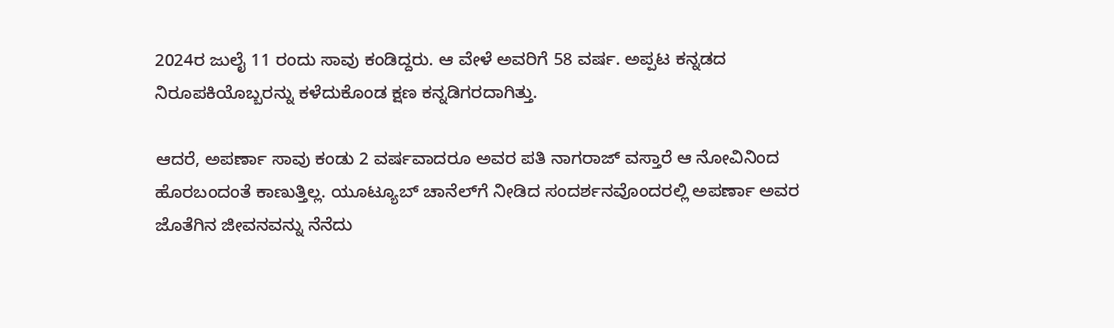2024ರ ಜುಲೈ 11 ರಂದು ಸಾವು ಕಂಡಿದ್ದರು. ಆ ವೇಳೆ ಅವರಿಗೆ 58 ವರ್ಷ. ಅಪ್ಪಟ ಕನ್ನಡದ ನಿರೂಪಕಿಯೊಬ್ಬರನ್ನು ಕಳೆದುಕೊಂಡ ಕ್ಷಣ ಕನ್ನಡಿಗರದಾಗಿತ್ತು.

ಆದರೆ, ಅಪರ್ಣಾ ಸಾವು ಕಂಡು 2 ವರ್ಷವಾದರೂ ಅವರ ಪತಿ ನಾಗರಾಜ್‌ ವಸ್ತಾರೆ ಆ ನೋವಿನಿಂದ ಹೊರಬಂದಂತೆ ಕಾಣುತ್ತಿಲ್ಲ. ಯೂಟ್ಯೂಬ್‌ ಚಾನೆಲ್‌ಗೆ ನೀಡಿದ ಸಂದರ್ಶನವೊಂದರಲ್ಲಿ ಅಪರ್ಣಾ ಅವರ ಜೊತೆಗಿನ ಜೀವನವನ್ನು ನೆನೆದು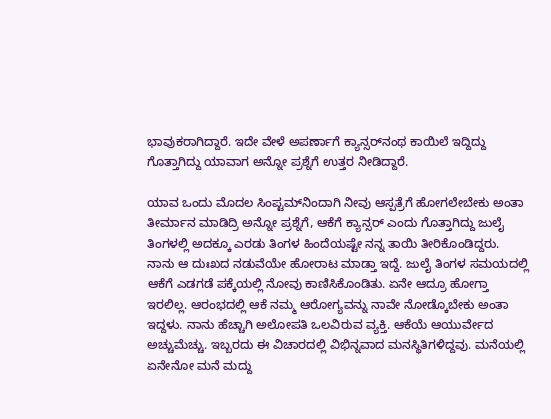ಭಾವುಕರಾಗಿದ್ದಾರೆ. ಇದೇ ವೇಳೆ ಅಪರ್ಣಾಗೆ ಕ್ಯಾನ್ಸರ್‌ನಂಥ ಕಾಯಿಲೆ ಇದ್ದಿದ್ದು ಗೊತ್ತಾಗಿದ್ದು ಯಾವಾಗ ಅನ್ನೋ ಪ್ರಶ್ನೆಗೆ ಉತ್ತರ ನೀಡಿದ್ದಾರೆ.

ಯಾವ ಒಂದು ಮೊದಲ ಸಿಂಪ್ಟಮ್‌ನಿಂದಾಗಿ ನೀವು ಆಸ್ಪತ್ರೆಗೆ ಹೋಗಲೇಬೇಕು ಅಂತಾ ತೀರ್ಮಾನ ಮಾಡಿದ್ರಿ ಅನ್ನೋ ಪ್ರಶ್ನೆಗೆ, ಆಕೆಗೆ ಕ್ಯಾನ್ಸರ್ ಎಂದು ಗೊತ್ತಾಗಿದ್ದು ಜುಲೈ ತಿಂಗಳಲ್ಲಿ ಅದಕ್ಕೂ ಎರಡು ತಿಂಗಳ ಹಿಂದೆಯಷ್ಟೇ ನನ್ನ ತಾಯಿ ತೀರಿಕೊಂಡಿದ್ದರು. ನಾನು ಆ ದುಃಖದ ನಡುವೆಯೇ ಹೋರಾಟ ಮಾಡ್ತಾ ಇದ್ದೆ. ಜುಲೈ ತಿಂಗಳ ಸಮಯದಲ್ಲಿ ಆಕೆಗೆ ಎಡಗಡೆ ಪಕ್ಕೆಯಲ್ಲಿ ನೋವು ಕಾಣಿಸಿಕೊಂಡಿತು. ಏನೇ ಆದ್ರೂ ಹೋಗ್ತಾ ಇರಲಿಲ್ಲ. ಆರಂಭದಲ್ಲಿ ಆಕೆ ನಮ್ಮ ಆರೋಗ್ಯವನ್ನು ನಾವೇ ನೋಡ್ಕೊಬೇಕು ಅಂತಾ ಇದ್ದಳು. ನಾನು ಹೆಚ್ಚಾಗಿ ಅಲೋಪತಿ ಒಲವಿರುವ ವ್ಯಕ್ತಿ. ಆಕೆಯೆ ಆಯುರ್ವೇದ ಅಚ್ಚುಮೆಚ್ಚು. ಇಬ್ಬರದು ಈ ವಿಚಾರದಲ್ಲಿ ವಿಭಿನ್ನವಾದ ಮನಸ್ಥಿತಿಗಳಿದ್ದವು. ಮನೆಯಲ್ಲಿ ಏನೇನೋ ಮನೆ ಮದ್ದು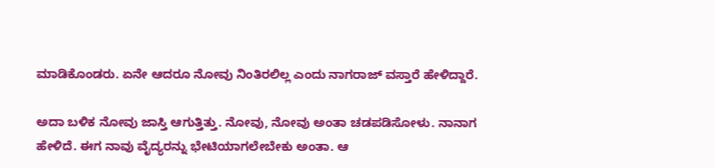ಮಾಡಿಕೊಂಡರು. ಏನೇ ಆದರೂ ನೋವು ನಿಂತಿರಲಿಲ್ಲ ಎಂದು ನಾಗರಾಜ್‌ ವಸ್ತಾರೆ ಹೇಳಿದ್ದಾರೆ.

ಅದಾ ಬಳಿಕ ನೋವು ಜಾಸ್ತಿ ಆಗುತ್ತಿತ್ತು. ನೋವು, ನೋವು ಅಂತಾ ಚಡಪಡಿಸೋಳು. ನಾನಾಗ ಹೇಳಿದೆ. ಈಗ ನಾವು ವೈದ್ಯರನ್ನು ಭೇಟಿಯಾಗಲೇಬೇಕು ಅಂತಾ. ಆ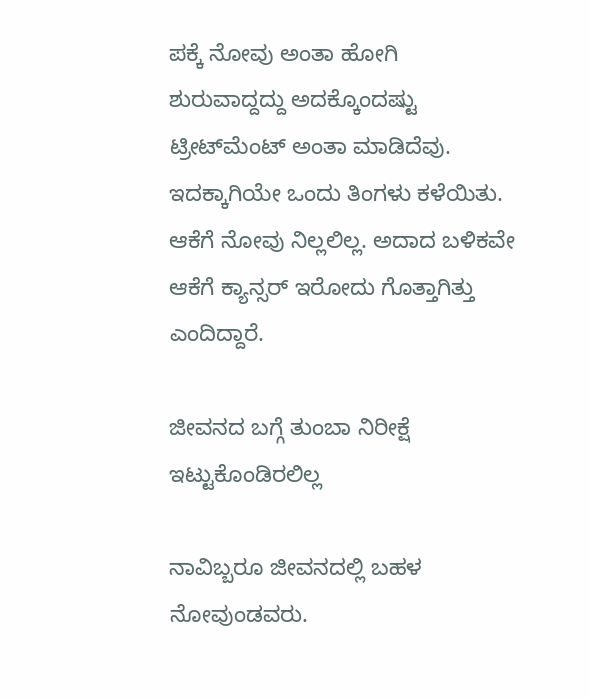ಪಕ್ಕೆ ನೋವು ಅಂತಾ ಹೋಗಿ ಶುರುವಾದ್ದದ್ದು ಅದಕ್ಕೊಂದಷ್ಟು ಟ್ರೀಟ್‌ಮೆಂಟ್‌ ಅಂತಾ ಮಾಡಿದೆವು. ಇದಕ್ಕಾಗಿಯೇ ಒಂದು ತಿಂಗಳು ಕಳೆಯಿತು. ಆಕೆಗೆ ನೋವು ನಿಲ್ಲಲಿಲ್ಲ. ಅದಾದ ಬಳಿಕವೇ ಆಕೆಗೆ ಕ್ಯಾನ್ಸರ್‌ ಇರೋದು ಗೊತ್ತಾಗಿತ್ತು ಎಂದಿದ್ದಾರೆ.

ಜೀವನದ ಬಗ್ಗೆ ತುಂಬಾ ನಿರೀಕ್ಷೆ ಇಟ್ಟುಕೊಂಡಿರಲಿಲ್ಲ

ನಾವಿಬ್ಬರೂ ಜೀವನದಲ್ಲಿ ಬಹಳ ನೋವುಂಡವರು.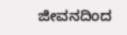ಜೀವನದಿಂದ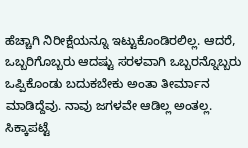ಹೆಚ್ಚಾಗಿ ನಿರೀಕ್ಷೆಯನ್ನೂ ಇಟ್ಟುಕೊಂಡಿರಲಿಲ್ಲ. ಆದರೆ, ಒಬ್ಬರಿಗೊಬ್ಬರು ಆದಷ್ಟು ಸರಳವಾಗಿ ಒಬ್ಬರನ್ನೊಬ್ಬರು ಒಪ್ಪಿಕೊಂಡು ಬದುಕಬೇಕು ಅಂತಾ ತೀರ್ಮಾನ ಮಾಡಿದ್ದೆವು. ನಾವು ಜಗಳವೇ ಆಡಿಲ್ಲ ಅಂತಲ್ಲ. ಸಿಕ್ಕಾಪಟ್ಟೆ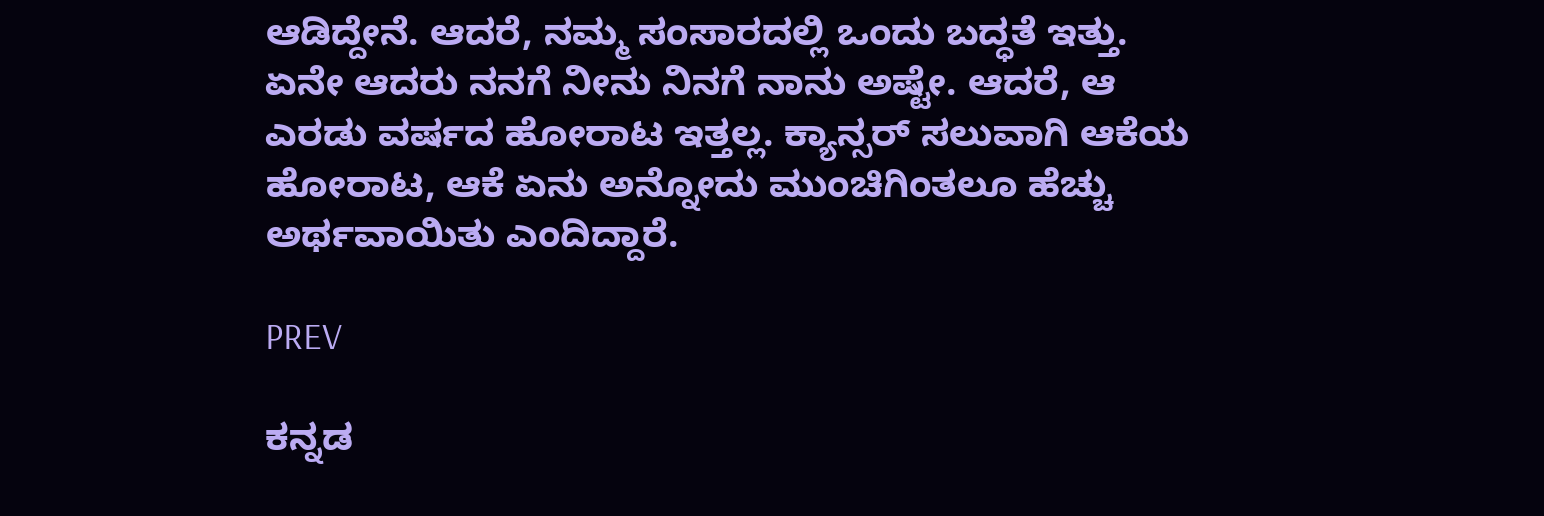ಆಡಿದ್ದೇನೆ. ಆದರೆ, ನಮ್ಮ ಸಂಸಾರದಲ್ಲಿ ಒಂದು ಬದ್ಧತೆ ಇತ್ತು. ಏನೇ ಆದರು ನನಗೆ ನೀನು ನಿನಗೆ ನಾನು ಅಷ್ಟೇ. ಆದರೆ, ಆ ಎರಡು ವರ್ಷದ ಹೋರಾಟ ಇತ್ತಲ್ಲ. ಕ್ಯಾನ್ಸರ್‌ ಸಲುವಾಗಿ ಆಕೆಯ ಹೋರಾಟ, ಆಕೆ ಏನು ಅನ್ನೋದು ಮುಂಚಿಗಿಂತಲೂ ಹೆಚ್ಚು ಅರ್ಥವಾಯಿತು ಎಂದಿದ್ದಾರೆ.

PREV

ಕನ್ನಡ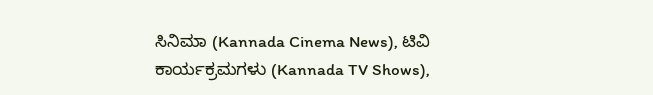ಸಿನಿಮಾ (Kannada Cinema News), ಟಿವಿ ಕಾರ್ಯಕ್ರಮಗಳು (Kannada TV Shows),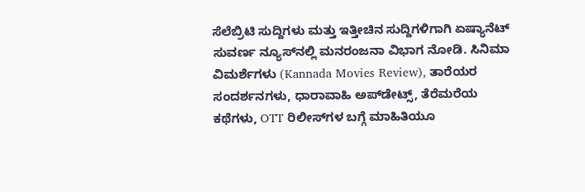ಸೆಲೆಬ್ರಿಟಿ ಸುದ್ದಿಗಳು ಮತ್ತು ಇತ್ತೀಚಿನ ಸುದ್ದಿಗಳಿಗಾಗಿ ಏಷ್ಯಾನೆಟ್ ಸುವರ್ಣ ನ್ಯೂಸ್‌ನಲ್ಲಿ ಮನರಂಜನಾ ವಿಭಾಗ ನೋಡಿ. ಸಿನಿಮಾ ವಿಮರ್ಶೆಗಳು (Kannada Movies Review), ತಾರೆಯರ ಸಂದರ್ಶನಗಳು, ಧಾರಾವಾಹಿ ಅಪ್‌ಡೇಟ್ಸ್‌, ತೆರೆಮರೆಯ ಕಥೆಗಳು, OTT ರಿಲೀಸ್‌ಗಳ ಬಗ್ಗೆ ಮಾಹಿತಿಯೂ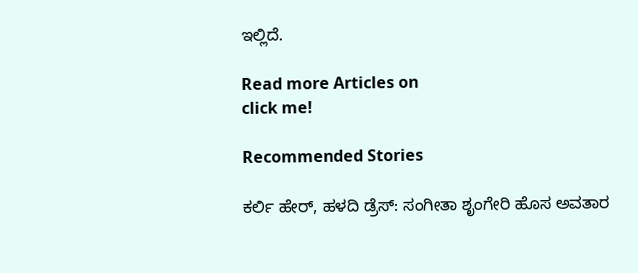ಇಲ್ಲಿದೆ.

Read more Articles on
click me!

Recommended Stories

ಕರ್ಲಿ ಹೇರ್, ಹಳದಿ ಡ್ರೆಸ್: ಸಂಗೀತಾ ಶೃಂಗೇರಿ ಹೊಸ ಅವತಾರ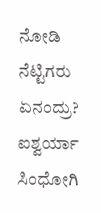ನೋಡಿ ನೆಟ್ಟಿಗರು ಏನಂದ್ರು?
ಐಶ್ವರ್ಯಾ ಸಿಂಧೋಗಿ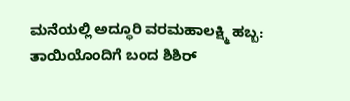ಮನೆಯಲ್ಲಿ ಅದ್ಧೂರಿ ವರಮಹಾಲಕ್ಷ್ಮಿ ಹಬ್ಬ: ತಾಯಿಯೊಂದಿಗೆ ಬಂದ ಶಿಶಿರ್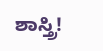ಶಾಸ್ತ್ರಿ!